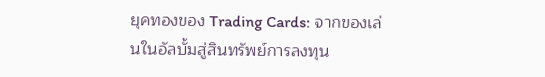ยุคทองของ Trading Cards: จากของเล่นในอัลบั้มสู่สินทรัพย์การลงทุน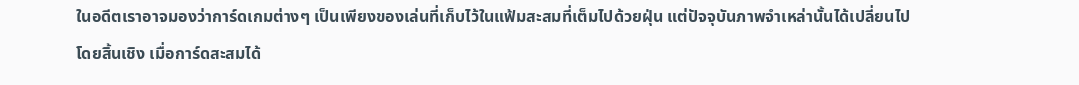ในอดีตเราอาจมองว่าการ์ดเกมต่างๆ เป็นเพียงของเล่นที่เก็บไว้ในแฟ้มสะสมที่เต็มไปด้วยฝุ่น แต่ปัจจุบันภาพจำเหล่านั้นได้เปลี่ยนไปโดยสิ้นเชิง เมื่อการ์ดสะสมได้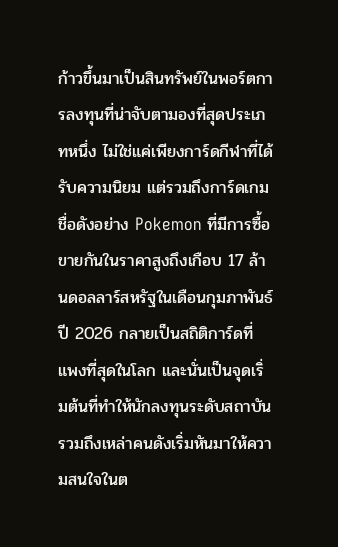ก้าวขึ้นมาเป็นสินทรัพย์ในพอร์ตการลงทุนที่น่าจับตามองที่สุดประเภทหนึ่ง ไม่ใช่แค่เพียงการ์ดกีฬาที่ได้รับความนิยม แต่รวมถึงการ์ดเกมชื่อดังอย่าง Pokemon ที่มีการซื้อขายกันในราคาสูงถึงเกือบ 17 ล้านดอลลาร์สหรัฐในเดือนกุมภาพันธ์ ปี 2026 กลายเป็นสถิติการ์ดที่แพงที่สุดในโลก และนั่นเป็นจุดเริ่มต้นที่ทำให้นักลงทุนระดับสถาบันรวมถึงเหล่าคนดังเริ่มหันมาให้ความสนใจในต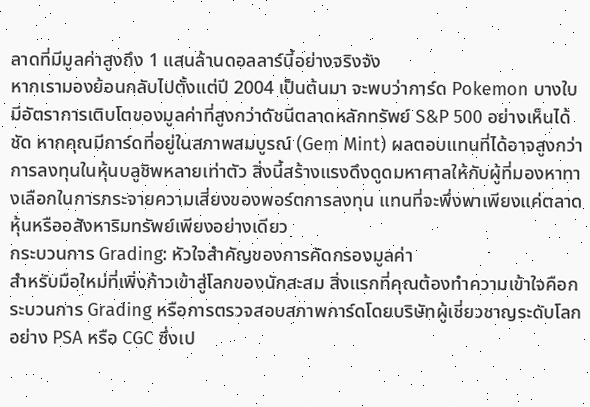ลาดที่มีมูลค่าสูงถึง 1 แสนล้านดอลลาร์นี้อย่างจริงจัง
หากเรามองย้อนกลับไปตั้งแต่ปี 2004 เป็นต้นมา จะพบว่าการ์ด Pokemon บางใบมีอัตราการเติบโตของมูลค่าที่สูงกว่าดัชนีตลาดหลักทรัพย์ S&P 500 อย่างเห็นได้ชัด หากคุณมีการ์ดที่อยู่ในสภาพสมบูรณ์ (Gem Mint) ผลตอบแทนที่ได้อาจสูงกว่าการลงทุนในหุ้นบลูชิพหลายเท่าตัว สิ่งนี้สร้างแรงดึงดูดมหาศาลให้กับผู้ที่มองหาทางเลือกในการกระจายความเสี่ยงของพอร์ตการลงทุน แทนที่จะพึ่งพาเพียงแค่ตลาดหุ้นหรืออสังหาริมทรัพย์เพียงอย่างเดียว
กระบวนการ Grading: หัวใจสำคัญของการคัดกรองมูลค่า
สำหรับมือใหม่ที่เพิ่งก้าวเข้าสู่โลกของนักสะสม สิ่งแรกที่คุณต้องทำความเข้าใจคือกระบวนการ Grading หรือการตรวจสอบสภาพการ์ดโดยบริษัทผู้เชี่ยวชาญระดับโลกอย่าง PSA หรือ CGC ซึ่งเป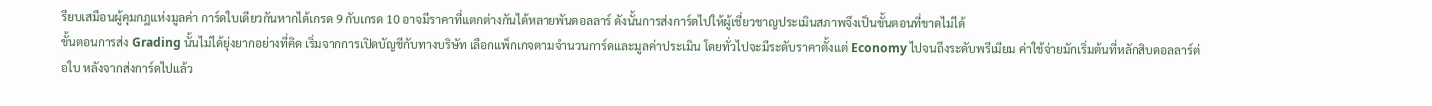รียบเสมือนผู้คุมกฎแห่งมูลค่า การ์ดใบเดียวกันหากได้เกรด 9 กับเกรด 10 อาจมีราคาที่แตกต่างกันได้หลายพันดอลลาร์ ดังนั้นการส่งการ์ดไปให้ผู้เชี่ยวชาญประเมินสภาพจึงเป็นขั้นตอนที่ขาดไม่ได้
ขั้นตอนการส่ง Grading นั้นไม่ได้ยุ่งยากอย่างที่คิด เริ่มจากการเปิดบัญชีกับทางบริษัท เลือกแพ็กเกจตามจำนวนการ์ดและมูลค่าประเมิน โดยทั่วไปจะมีระดับราคาตั้งแต่ Economy ไปจนถึงระดับพรีเมียม ค่าใช้จ่ายมักเริ่มต้นที่หลักสิบดอลลาร์ต่อใบ หลังจากส่งการ์ดไปแล้ว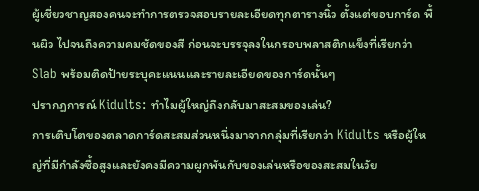ผู้เชี่ยวชาญสองคนจะทำการตรวจสอบรายละเอียดทุกตารางนิ้ว ตั้งแต่ขอบการ์ด พื้นผิว ไปจนถึงความคมชัดของสี ก่อนจะบรรจุลงในกรอบพลาสติกแข็งที่เรียกว่า Slab พร้อมติดป้ายระบุคะแนนและรายละเอียดของการ์ดนั้นๆ
ปรากฏการณ์ Kidults: ทำไมผู้ใหญ่ถึงกลับมาสะสมของเล่น?
การเติบโตของตลาดการ์ดสะสมส่วนหนึ่งมาจากกลุ่มที่เรียกว่า Kidults หรือผู้ใหญ่ที่มีกำลังซื้อสูงและยังคงมีความผูกพันกับของเล่นหรือของสะสมในวัย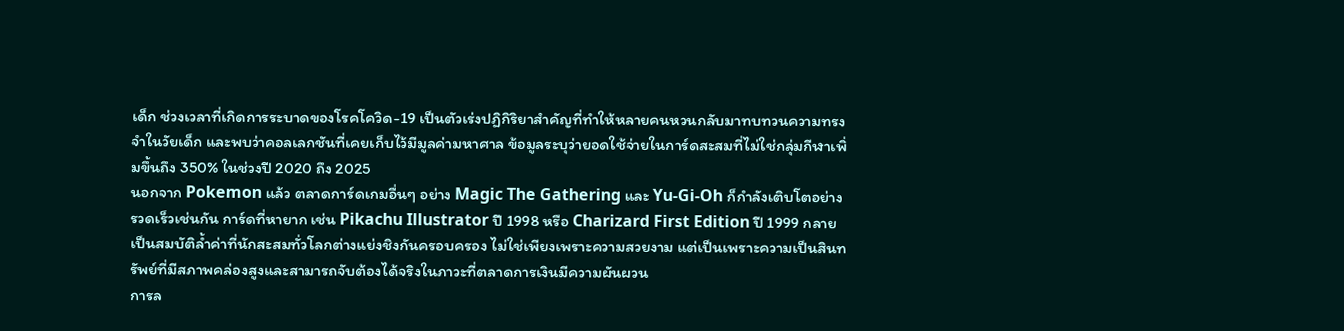เด็ก ช่วงเวลาที่เกิดการระบาดของโรคโควิด-19 เป็นตัวเร่งปฏิกิริยาสำคัญที่ทำให้หลายคนหวนกลับมาทบทวนความทรงจำในวัยเด็ก และพบว่าคอลเลกชันที่เคยเก็บไว้มีมูลค่ามหาศาล ข้อมูลระบุว่ายอดใช้จ่ายในการ์ดสะสมที่ไม่ใช่กลุ่มกีฬาเพิ่มขึ้นถึง 350% ในช่วงปี 2020 ถึง 2025
นอกจาก Pokemon แล้ว ตลาดการ์ดเกมอื่นๆ อย่าง Magic The Gathering และ Yu-Gi-Oh ก็กำลังเติบโตอย่างรวดเร็วเช่นกัน การ์ดที่หายาก เช่น Pikachu Illustrator ปี 1998 หรือ Charizard First Edition ปี 1999 กลายเป็นสมบัติล้ำค่าที่นักสะสมทั่วโลกต่างแย่งชิงกันครอบครอง ไม่ใช่เพียงเพราะความสวยงาม แต่เป็นเพราะความเป็นสินทรัพย์ที่มีสภาพคล่องสูงและสามารถจับต้องได้จริงในภาวะที่ตลาดการเงินมีความผันผวน
การล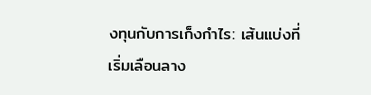งทุนกับการเก็งกำไร: เส้นแบ่งที่เริ่มเลือนลาง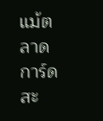แม้ตลาดการ์ดสะ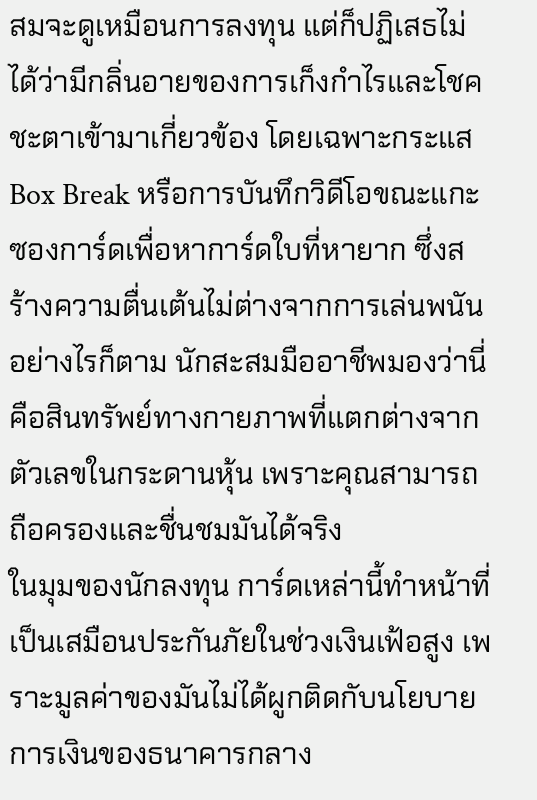สมจะดูเหมือนการลงทุน แต่ก็ปฏิเสธไม่ได้ว่ามีกลิ่นอายของการเก็งกำไรและโชคชะตาเข้ามาเกี่ยวข้อง โดยเฉพาะกระแส Box Break หรือการบันทึกวิดีโอขณะแกะซองการ์ดเพื่อหาการ์ดใบที่หายาก ซึ่งสร้างความตื่นเต้นไม่ต่างจากการเล่นพนัน อย่างไรก็ตาม นักสะสมมืออาชีพมองว่านี่คือสินทรัพย์ทางกายภาพที่แตกต่างจากตัวเลขในกระดานหุ้น เพราะคุณสามารถถือครองและชื่นชมมันได้จริง
ในมุมของนักลงทุน การ์ดเหล่านี้ทำหน้าที่เป็นเสมือนประกันภัยในช่วงเงินเฟ้อสูง เพราะมูลค่าของมันไม่ได้ผูกติดกับนโยบายการเงินของธนาคารกลาง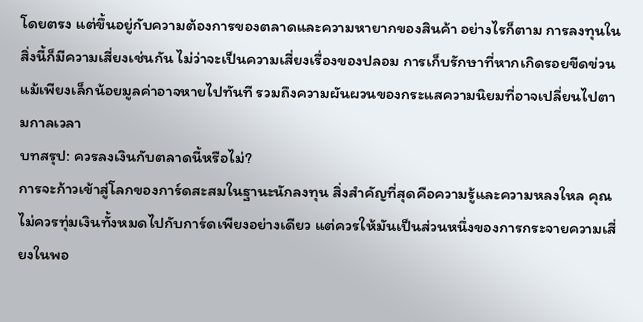โดยตรง แต่ขึ้นอยู่กับความต้องการของตลาดและความหายากของสินค้า อย่างไรก็ตาม การลงทุนในสิ่งนี้ก็มีความเสี่ยงเช่นกัน ไม่ว่าจะเป็นความเสี่ยงเรื่องของปลอม การเก็บรักษาที่หากเกิดรอยขีดข่วนแม้เพียงเล็กน้อยมูลค่าอาจหายไปทันที รวมถึงความผันผวนของกระแสความนิยมที่อาจเปลี่ยนไปตามกาลเวลา
บทสรุป: ควรลงเงินกับตลาดนี้หรือไม่?
การจะก้าวเข้าสู่โลกของการ์ดสะสมในฐานะนักลงทุน สิ่งสำคัญที่สุดคือความรู้และความหลงใหล คุณไม่ควรทุ่มเงินทั้งหมดไปกับการ์ดเพียงอย่างเดียว แต่ควรให้มันเป็นส่วนหนึ่งของการกระจายความเสี่ยงในพอ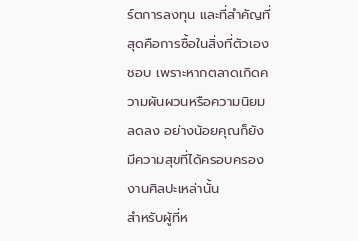ร์ตการลงทุน และที่สำคัญที่สุดคือการซื้อในสิ่งที่ตัวเองชอบ เพราะหากตลาดเกิดความผันผวนหรือความนิยมลดลง อย่างน้อยคุณก็ยังมีความสุขที่ได้ครอบครองงานศิลปะเหล่านั้น
สำหรับผู้ที่ห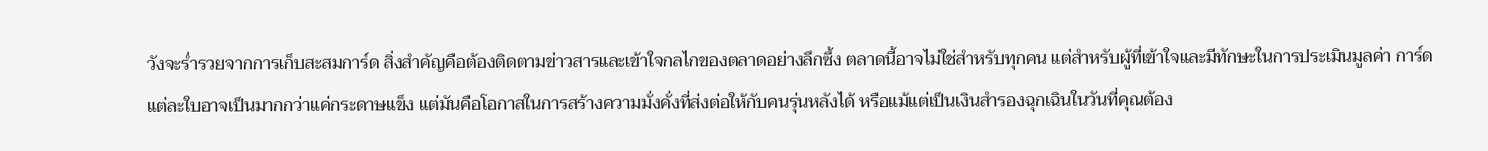วังจะร่ำรวยจากการเก็บสะสมการ์ด สิ่งสำคัญคือต้องติดตามข่าวสารและเข้าใจกลไกของตลาดอย่างลึกซึ้ง ตลาดนี้อาจไม่ใช่สำหรับทุกคน แต่สำหรับผู้ที่เข้าใจและมีทักษะในการประเมินมูลค่า การ์ดแต่ละใบอาจเป็นมากกว่าแค่กระดาษแข็ง แต่มันคือโอกาสในการสร้างความมั่งคั่งที่ส่งต่อให้กับคนรุ่นหลังได้ หรือแม้แต่เป็นเงินสำรองฉุกเฉินในวันที่คุณต้อง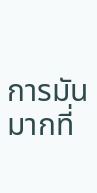การมันมากที่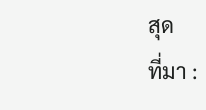สุด
ที่มา :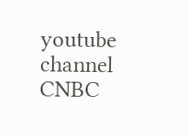youtube channel CNBC